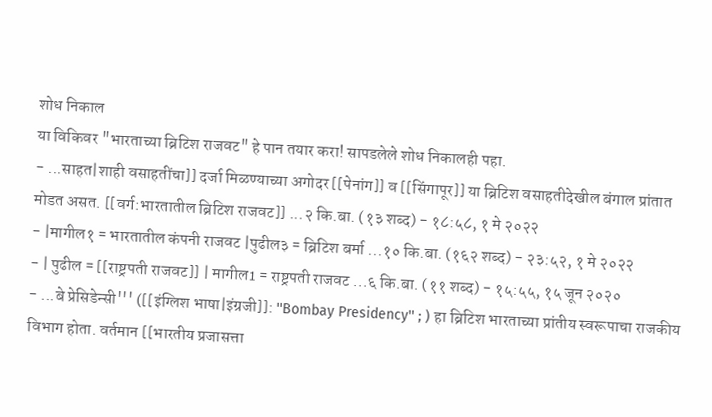शोध निकाल
या विकिवर "भारताच्या ब्रिटिश राजवट" हे पान तयार करा! सापडलेले शोध निकालही पहा.
- ...साहत|शाही वसाहतींचा]] दर्जा मिळण्याच्या अगोदर [[पेनांग]] व [[सिंगापूर]] या ब्रिटिश वसाहतीदेखील बंगाल प्रांतात मोडत असत. [[वर्ग:भारतातील ब्रिटिश राजवट]] ...२ कि.बा. (१३ शब्द) - १८:५८, १ मे २०२२
- |मागील१ = भारतातील कंपनी राजवट |पुढील३ = ब्रिटिश बर्मा ...१० कि.बा. (१६२ शब्द) - २३:५२, १ मे २०२२
- | पुढील = [[राष्ट्रपती राजवट]] | मागील1 = राष्ट्रपती राजवट ...६ कि.बा. (११ शब्द) - १५:५५, १५ जून २०२०
- ...बे प्रेसिडेन्सी''' ([[इंग्लिश भाषा|इंग्रजी]]: ''Bombay Presidency'' ; ) हा ब्रिटिश भारताच्या प्रांतीय स्वरूपाचा राजकीय विभाग होता. वर्तमान [[भारतीय प्रजासत्ता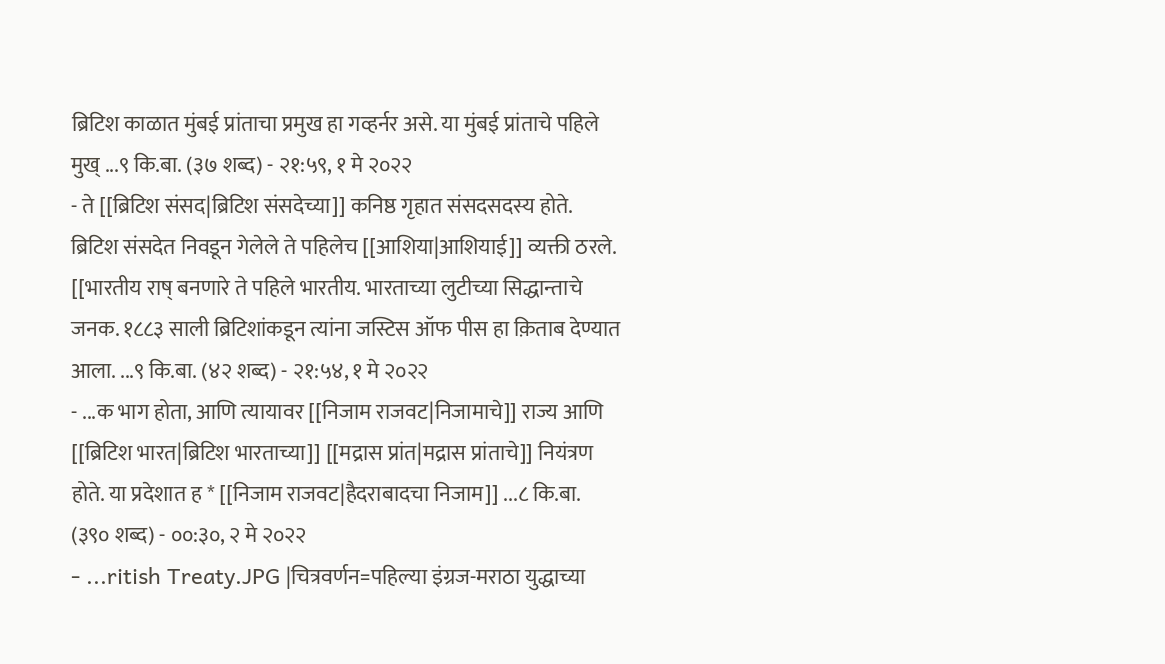ब्रिटिश काळात मुंबई प्रांताचा प्रमुख हा गव्हर्नर असे. या मुंबई प्रांताचे पहिले मुख् ...९ कि.बा. (३७ शब्द) - २१:५९, १ मे २०२२
- ते [[ब्रिटिश संसद|ब्रिटिश संसदेच्या]] कनिष्ठ गृहात संसदसदस्य होते. ब्रिटिश संसदेत निवडून गेलेले ते पहिलेच [[आशिया|आशियाई]] व्यक्ती ठरले. [[भारतीय राष् बनणारे ते पहिले भारतीय. भारताच्या लुटीच्या सिद्धान्ताचे जनक. १८८३ साली ब्रिटिशांकडून त्यांना जस्टिस ऑफ पीस हा क़िताब देण्यात आला. ...९ कि.बा. (४२ शब्द) - २१:५४, १ मे २०२२
- ...क भाग होता, आणि त्यायावर [[निजाम राजवट|निजामाचे]] राज्य आणि [[ब्रिटिश भारत|ब्रिटिश भारताच्या]] [[मद्रास प्रांत|मद्रास प्रांताचे]] नियंत्रण होते. या प्रदेशात ह * [[निजाम राजवट|हैदराबादचा निजाम]] ...८ कि.बा. (३९० शब्द) - ००:३०, २ मे २०२२
- ...ritish Treaty.JPG |चित्रवर्णन=पहिल्या इंग्रज-मराठा युद्धाच्या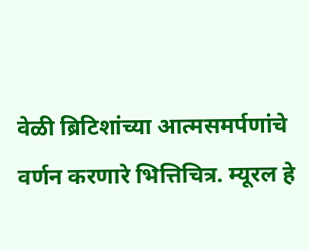वेळी ब्रिटिशांच्या आत्मसमर्पणांचे वर्णन करणारे भित्तिचित्र. म्यूरल हे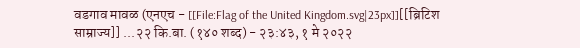वडगाव मावळ (एनएच - [[File:Flag of the United Kingdom.svg|23px]][[ब्रिटिश साम्राज्य]] ...२२ कि.बा. (१४० शब्द) - २३:४३, १ मे २०२२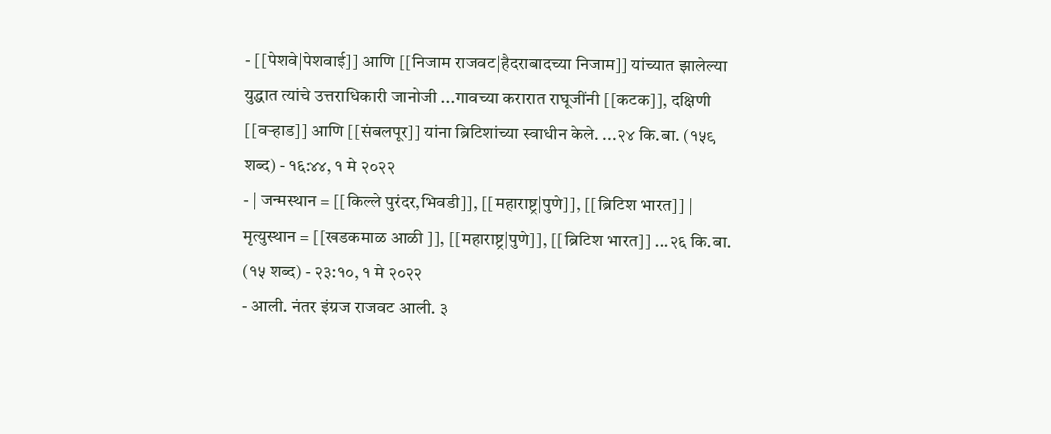- [[पेशवे|पेशवाई]] आणि [[निजाम राजवट|हैदराबादच्या निजाम]] यांच्यात झालेल्या युद्धात त्यांचे उत्तराधिकारी जानोजी ...गावच्या करारात राघूजींनी [[कटक]], दक्षिणी [[वऱ्हाड]] आणि [[संबलपूर]] यांना ब्रिटिशांच्या स्वाधीन केले. ...२४ कि.बा. (१५९ शब्द) - १६:४४, १ मे २०२२
- | जन्मस्थान = [[किल्ले पुरंदर,भिवडी]], [[महाराष्ट्र|पुणे]], [[ब्रिटिश भारत]] | मृत्युस्थान = [[खडकमाळ आळी ]], [[महाराष्ट्र|पुणे]], [[ब्रिटिश भारत]] ...२६ कि.बा. (१५ शब्द) - २३:१०, १ मे २०२२
- आली. नंतर इंग्रज राजवट आली. ३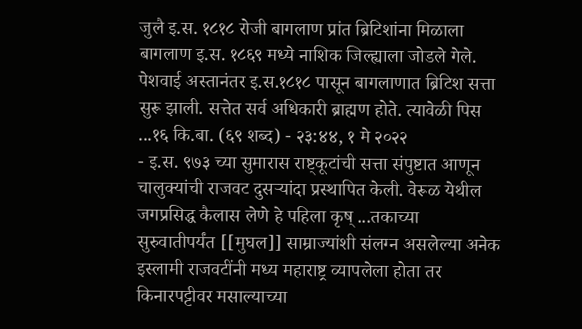जुलै इ.स. १८१८ रोजी बागलाण प्रांत ब्रिटिशांना मिळाला बागलाण इ.स. १८६९ मध्ये नाशिक जिल्ह्याला जोडले गेले. पेशवाई अस्तानंतर इ.स.१८१८ पासून बागलाणात ब्रिटिश सत्ता सुरू झाली. सत्तेत सर्व अधिकारी ब्राह्मण होते. त्यावेळी पिस ...१६ कि.बा. (६९ शब्द) - २३:४४, १ मे २०२२
- इ.स. ९७३ च्या सुमारास राष्ट्कूटांची सत्ता संपुष्टात आणून चालुक्यांची राजवट दुसऱ्यांदा प्रस्थापित केली. वेरूळ येथील जगप्रसिद्ध कैलास लेणे हे पहिला कृष् ...तकाच्या सुरुवातीपर्यंत [[मुघल]] साम्राज्यांशी संलग्न असलेल्या अनेक इस्लामी राजवटींनी मध्य महाराष्ट्र व्यापलेला होता तर किनारपट्टीवर मसाल्याच्या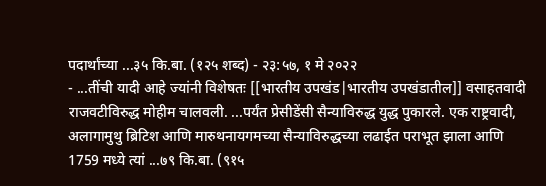पदार्थांच्या ...३५ कि.बा. (१२५ शब्द) - २३:५७, १ मे २०२२
- ...तींची यादी आहे ज्यांनी विशेषतः [[भारतीय उपखंड|भारतीय उपखंडातील]] वसाहतवादी राजवटीविरुद्ध मोहीम चालवली. ...पर्यंत प्रेसीडेंसी सैन्याविरुद्ध युद्ध पुकारले. एक राष्ट्रवादी, अलागामुथु ब्रिटिश आणि मारुथनायगमच्या सैन्याविरुद्धच्या लढाईत पराभूत झाला आणि 1759 मध्ये त्यां ...७९ कि.बा. (९१५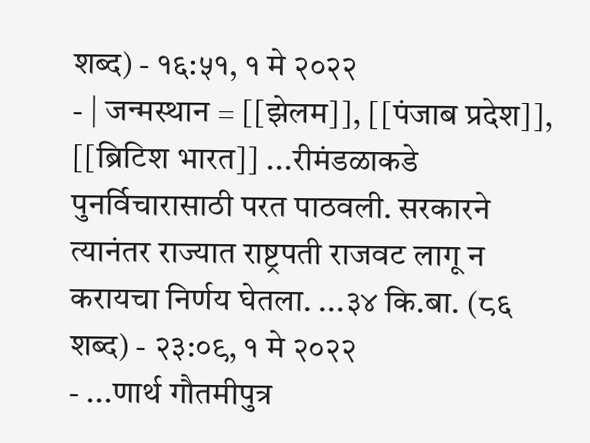शब्द) - १६:५१, १ मे २०२२
- | जन्मस्थान = [[झेलम]], [[पंजाब प्रदेश]], [[ब्रिटिश भारत]] ...रीमंडळाकडे पुनर्विचारासाठी परत पाठवली. सरकारने त्यानंतर राज्यात राष्ट्रपती राजवट लागू न करायचा निर्णय घेतला. ...३४ कि.बा. (८६ शब्द) - २३:०९, १ मे २०२२
- ...णार्थ गौतमीपुत्र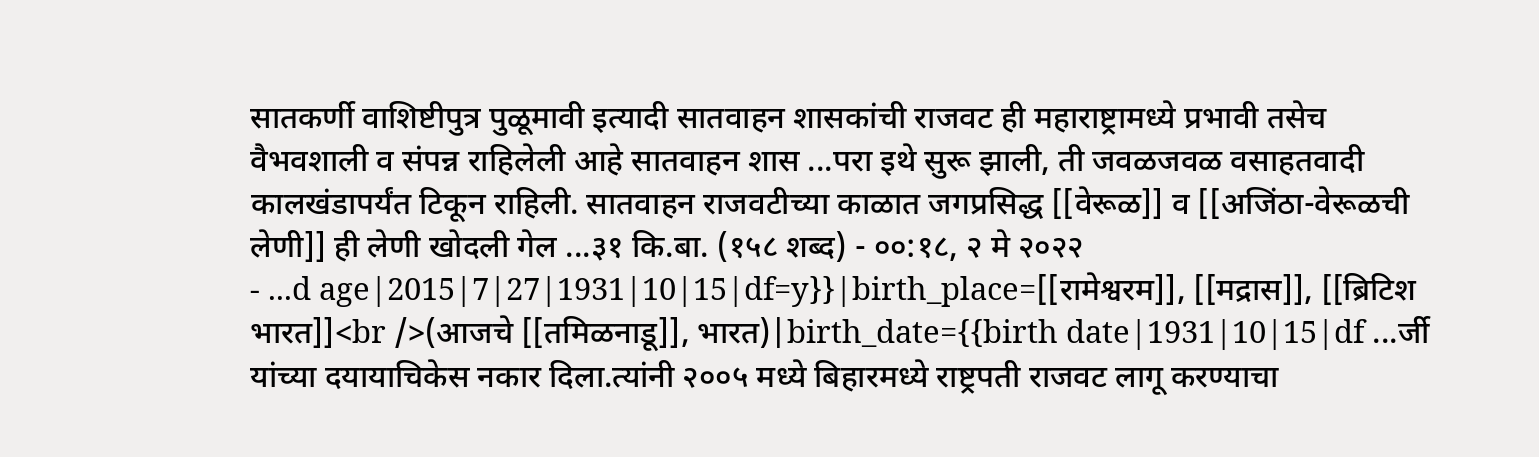सातकर्णी वाशिष्टीपुत्र पुळूमावी इत्यादी सातवाहन शासकांची राजवट ही महाराष्ट्रामध्ये प्रभावी तसेच वैभवशाली व संपन्न राहिलेली आहे सातवाहन शास ...परा इथे सुरू झाली, ती जवळजवळ वसाहतवादी कालखंडापर्यंत टिकून राहिली. सातवाहन राजवटीच्या काळात जगप्रसिद्ध [[वेरूळ]] व [[अजिंठा-वेरूळची लेणी]] ही लेणी खोदली गेल ...३१ कि.बा. (१५८ शब्द) - ००:१८, २ मे २०२२
- ...d age|2015|7|27|1931|10|15|df=y}}|birth_place=[[रामेश्वरम]], [[मद्रास]], [[ब्रिटिश भारत]]<br />(आजचे [[तमिळनाडू]], भारत)|birth_date={{birth date|1931|10|15|df ...र्जी यांच्या दयायाचिकेस नकार दिला.त्यांनी २००५ मध्ये बिहारमध्ये राष्ट्रपती राजवट लागू करण्याचा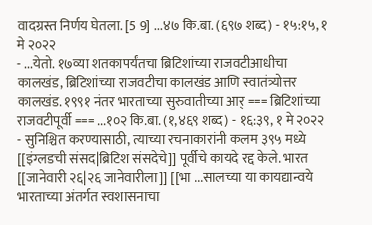वादग्रस्त निर्णय घेतला. [5 9] ...४७ कि.बा. (६९७ शब्द) - १५:१५, १ मे २०२२
- ...येतो. १७व्या शतकापर्यंतचा ब्रिटिशांच्या राजवटीआधीचा कालखंड, ब्रिटिशांच्या राजवटीचा कालखंड आणि स्वातंत्र्योत्तर कालखंड. १९९१ नंतर भारताच्या सुरुवातीच्या आर् === ब्रिटिशांच्या राजवटीपूर्वी === ...१०२ कि.बा. (१,४६९ शब्द) - १६:३९, १ मे २०२२
- सुनिश्चित करण्यासाठी, त्याच्या रचनाकारांनी कलम ३९५ मध्ये [[इंग्लडची संसद|ब्रिटिश संसदेचे]] पूर्वीचे कायदे रद्द केले. भारत [[जानेवारी २६|२६ जानेवारीला]] [[भा ...सालच्या या कायद्यान्वये भारताच्या अंतर्गत स्वशासनाचा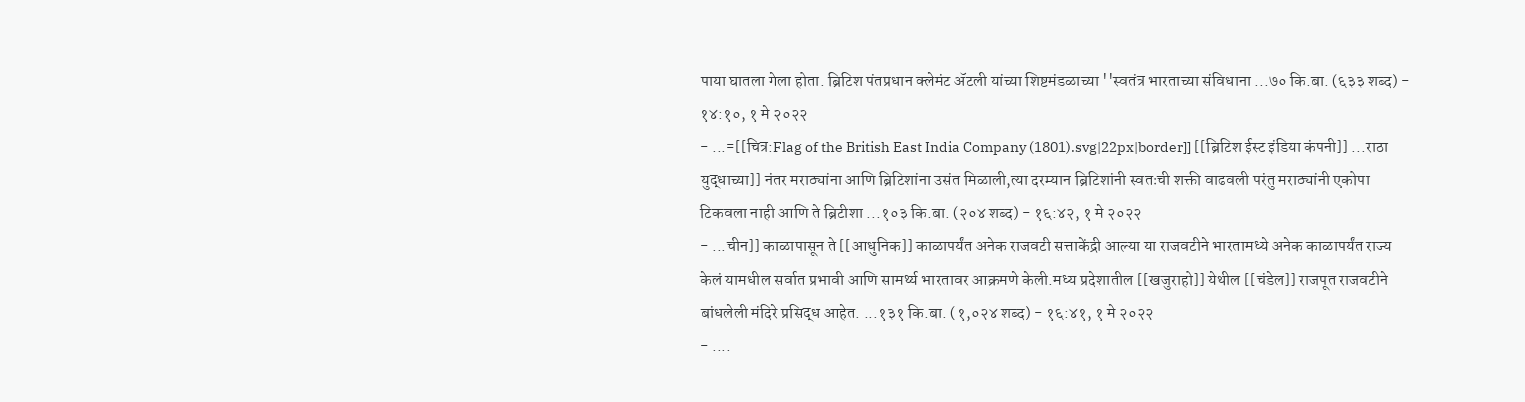पाया घातला गेला होता. ब्रिटिश पंतप्रधान क्लेमंट ॲटली यांच्या शिष्टमंडळाच्या ''स्वतंत्र भारताच्या संविधाना ...७० कि.बा. (६३३ शब्द) - १४:१०, १ मे २०२२
- ...=[[चित्र:Flag of the British East India Company (1801).svg|22px|border]] [[ब्रिटिश ईस्ट इंडिया कंपनी]] ...राठा युद्धाच्या]] नंतर मराठ्यांना आणि ब्रिटिशांना उसंत मिळाली,त्या दरम्यान ब्रिटिशांनी स्वतःची शक्ती वाढवली परंतु मराठ्यांनी एकोपा टिकवला नाही आणि ते ब्रिटीशा ...१०३ कि.बा. (२०४ शब्द) - १६:४२, १ मे २०२२
- ...चीन]] काळापासून ते [[आधुनिक]] काळापर्यंत अनेक राजवटी सत्ताकेंद्री आल्या या राजवटीने भारतामध्ये अनेक काळापर्यंत राज्य केलं यामधील सर्वात प्रभावी आणि सामर्थ्य भारतावर आक्रमणे केली.मध्य प्रदेशातील [[खजुराहो]] येथील [[चंडेल]] राजपूत राजवटीने बांधलेली मंदिरे प्रसिद्ध आहेत. ...१३१ कि.बा. (१,०२४ शब्द) - १६:४१, १ मे २०२२
- ....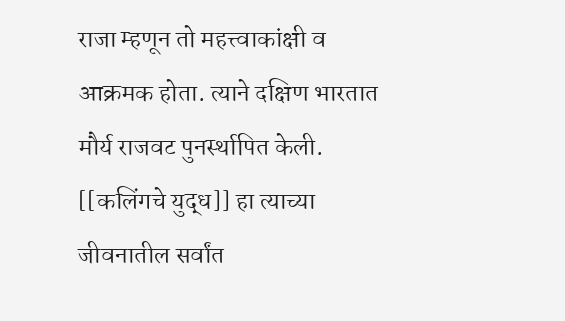राजा म्हणून तो महत्त्वाकांक्षी व आक्रमक होता. त्याने दक्षिण भारतात मौर्य राजवट पुनर्स्थापित केली. [[कलिंगचे युद्ध]] हा त्याच्या जीवनातील सर्वांत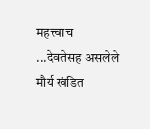महत्त्वाच ...देवतेसह असलेले मौर्य खंडित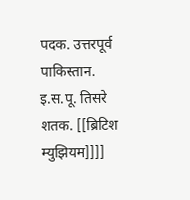पदक. उत्तरपूर्व पाकिस्तान. इ.स.पू. तिसरे शतक. [[ब्रिटिश म्युझियम]]]]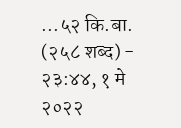...५२ कि.बा. (२५८ शब्द) - २३:४४, १ मे २०२२